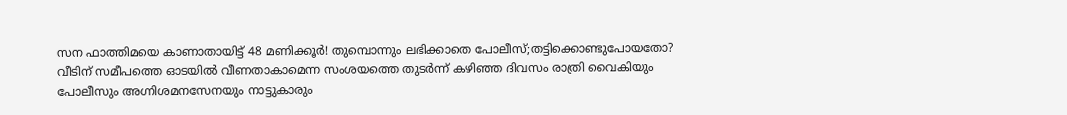സന ഫാത്തിമയെ കാണാതായിട്ട് 48 മണിക്കൂർ! തുമ്പൊന്നും ലഭിക്കാതെ പോലീസ്;തട്ടിക്കൊണ്ടുപോയതോ?
വീടിന് സമീപത്തെ ഓടയിൽ വീണതാകാമെന്ന സംശയത്തെ തുടർന്ന് കഴിഞ്ഞ ദിവസം രാത്രി വൈകിയും പോലീസും അഗ്നിശമനസേനയും നാട്ടുകാരും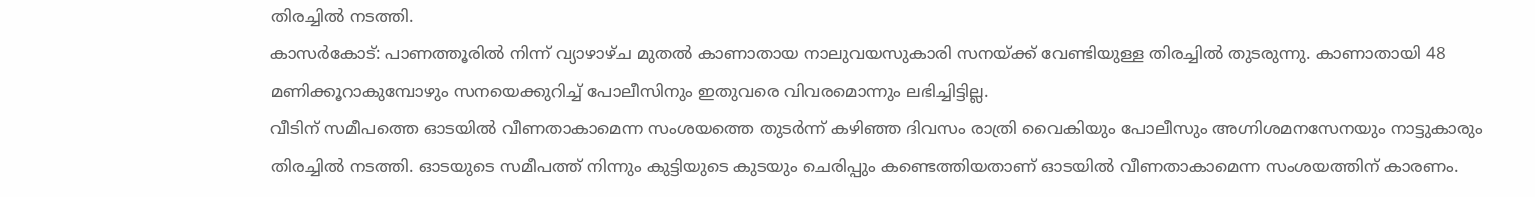തിരച്ചിൽ നടത്തി.
കാസർകോട്: പാണത്തൂരിൽ നിന്ന് വ്യാഴാഴ്ച മുതൽ കാണാതായ നാലുവയസുകാരി സനയ്ക്ക് വേണ്ടിയുള്ള തിരച്ചിൽ തുടരുന്നു. കാണാതായി 48 മണിക്കൂറാകുമ്പോഴും സനയെക്കുറിച്ച് പോലീസിനും ഇതുവരെ വിവരമൊന്നും ലഭിച്ചിട്ടില്ല.
വീടിന് സമീപത്തെ ഓടയിൽ വീണതാകാമെന്ന സംശയത്തെ തുടർന്ന് കഴിഞ്ഞ ദിവസം രാത്രി വൈകിയും പോലീസും അഗ്നിശമനസേനയും നാട്ടുകാരും തിരച്ചിൽ നടത്തി. ഓടയുടെ സമീപത്ത് നിന്നും കുട്ടിയുടെ കുടയും ചെരിപ്പും കണ്ടെത്തിയതാണ് ഓടയിൽ വീണതാകാമെന്ന സംശയത്തിന് കാരണം.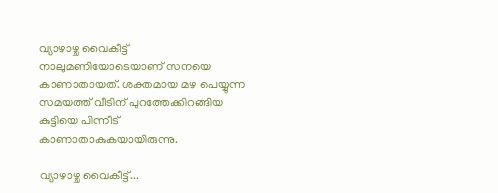വ്യാഴാഴ്ച വൈകീട്ട് നാലുമണിയോടെയാണ് സനയെ കാണാതായത്. ശക്തമായ മഴ പെയ്യുന്ന സമയത്ത് വീടിന് പുറത്തേക്കിറങ്ങിയ കുട്ടിയെ പിന്നീട് കാണാതാകുകയായിരുന്നു.

വ്യാഴാഴ്ച വൈകീട്ട്...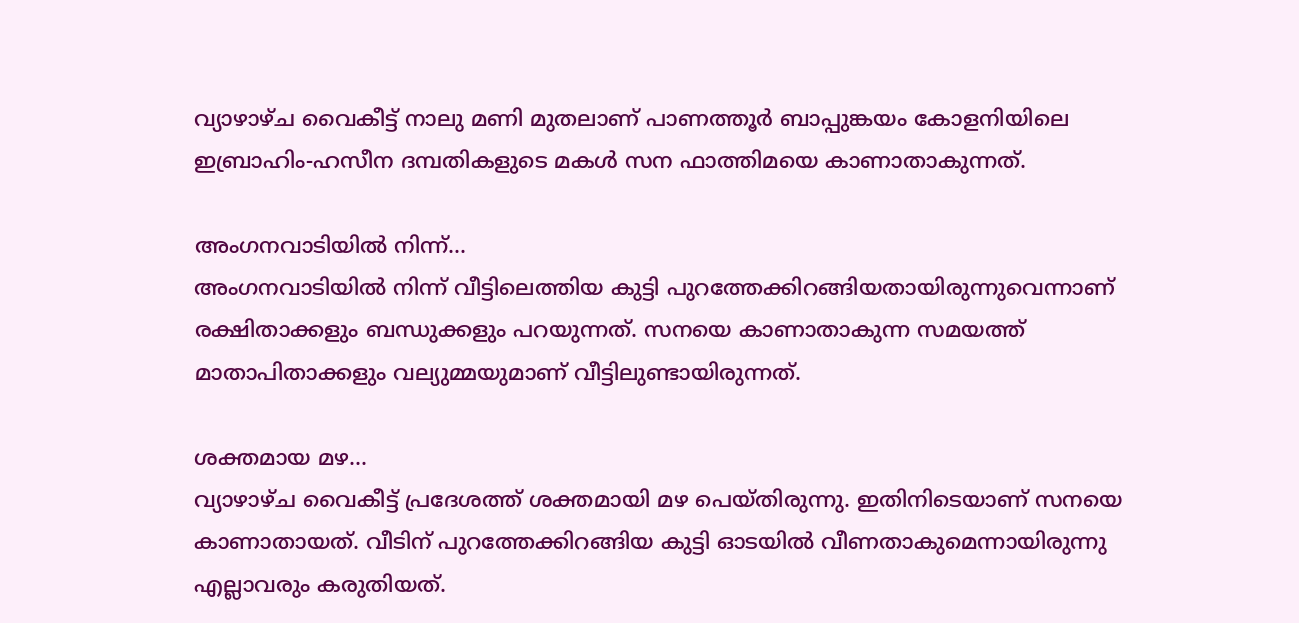വ്യാഴാഴ്ച വൈകീട്ട് നാലു മണി മുതലാണ് പാണത്തൂർ ബാപ്പുങ്കയം കോളനിയിലെ ഇബ്രാഹിം-ഹസീന ദമ്പതികളുടെ മകൾ സന ഫാത്തിമയെ കാണാതാകുന്നത്.

അംഗനവാടിയിൽ നിന്ന്...
അംഗനവാടിയിൽ നിന്ന് വീട്ടിലെത്തിയ കുട്ടി പുറത്തേക്കിറങ്ങിയതായിരുന്നുവെന്നാണ് രക്ഷിതാക്കളും ബന്ധുക്കളും പറയുന്നത്. സനയെ കാണാതാകുന്ന സമയത്ത് മാതാപിതാക്കളും വല്യുമ്മയുമാണ് വീട്ടിലുണ്ടായിരുന്നത്.

ശക്തമായ മഴ...
വ്യാഴാഴ്ച വൈകീട്ട് പ്രദേശത്ത് ശക്തമായി മഴ പെയ്തിരുന്നു. ഇതിനിടെയാണ് സനയെ കാണാതായത്. വീടിന് പുറത്തേക്കിറങ്ങിയ കുട്ടി ഓടയിൽ വീണതാകുമെന്നായിരുന്നു എല്ലാവരും കരുതിയത്.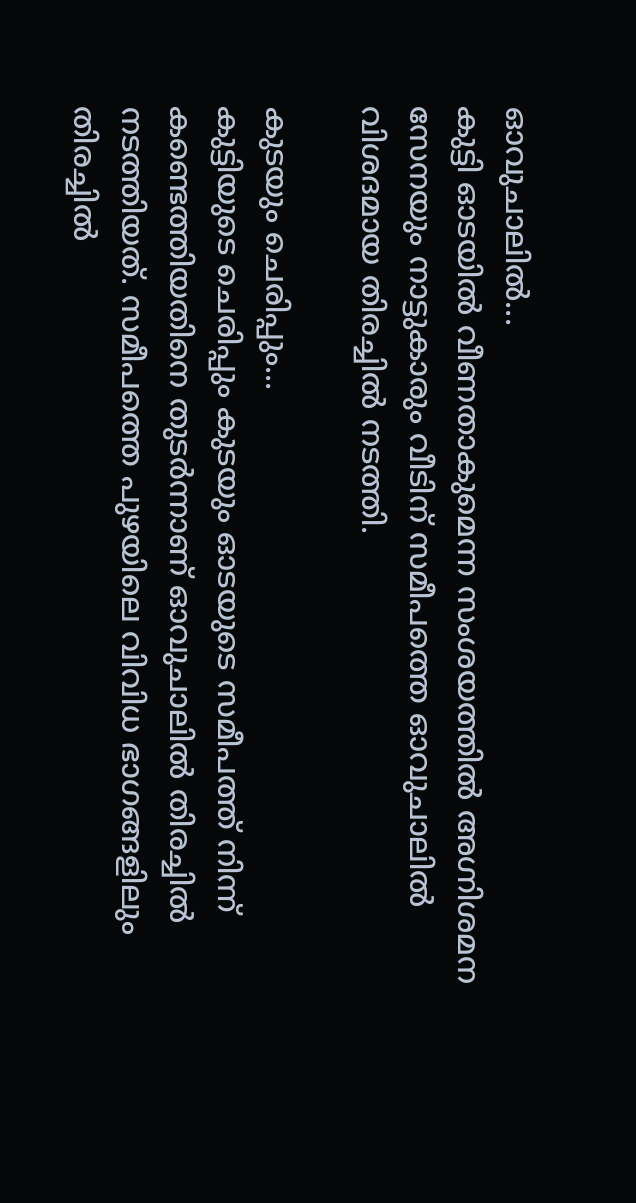ഓവുചാലിൽ...
കുട്ടി ഓടയിൽ വീണതാകുമെന്ന സംശയത്തിൽ അഗ്നിശമന സേനയും നാട്ടുകാരും വീടിന് സമീപത്തെ ഓവുചാലിൽ വിശദമായ തിരച്ചിൽ നടത്തി.

കുടയും ചെരിപ്പും...
കുട്ടിയുടെ ചെരിപ്പും കുടയും ഓടയുടെ സമീപത്ത് നിന്ന് കണ്ടെത്തിയതിനെ തുടർന്നാണ് ഓവുചാലിൽ തിരച്ചിൽ നടത്തിയത്. സമീപത്തെ പുഴയിലെ വിവിധ ഭാഗങ്ങളിലും തിരച്ചിൽ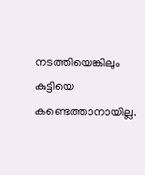നടത്തിയെങ്കിലും കുട്ടിയെ കണ്ടെത്താനായില്ല.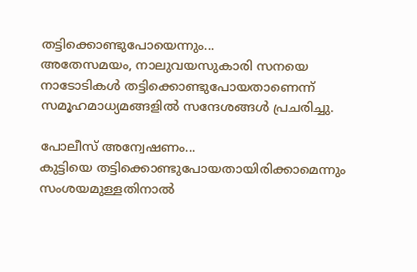തട്ടിക്കൊണ്ടുപോയെന്നും...
അതേസമയം, നാലുവയസുകാരി സനയെ നാടോടികൾ തട്ടിക്കൊണ്ടുപോയതാണെന്ന് സമൂഹമാധ്യമങ്ങളിൽ സന്ദേശങ്ങൾ പ്രചരിച്ചു.

പോലീസ് അന്വേഷണം...
കുട്ടിയെ തട്ടിക്കൊണ്ടുപോയതായിരിക്കാമെന്നും സംശയമുള്ളതിനാൽ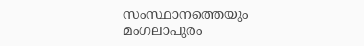സംസ്ഥാനത്തെയും മംഗലാപുരം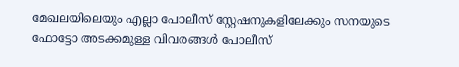മേഖലയിലെയും എല്ലാ പോലീസ് സ്റ്റേഷനുകളിലേക്കും സനയുടെ ഫോട്ടോ അടക്കമുള്ള വിവരങ്ങൾ പോലീസ്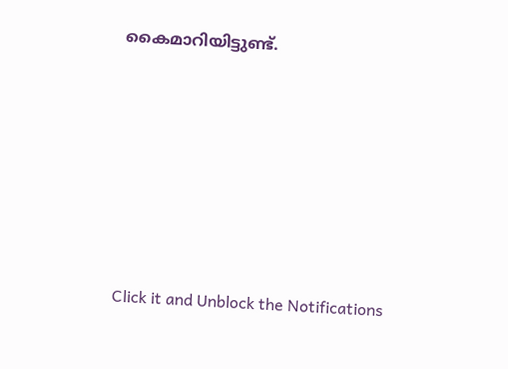കൈമാറിയിട്ടുണ്ട്.












Click it and Unblock the Notifications